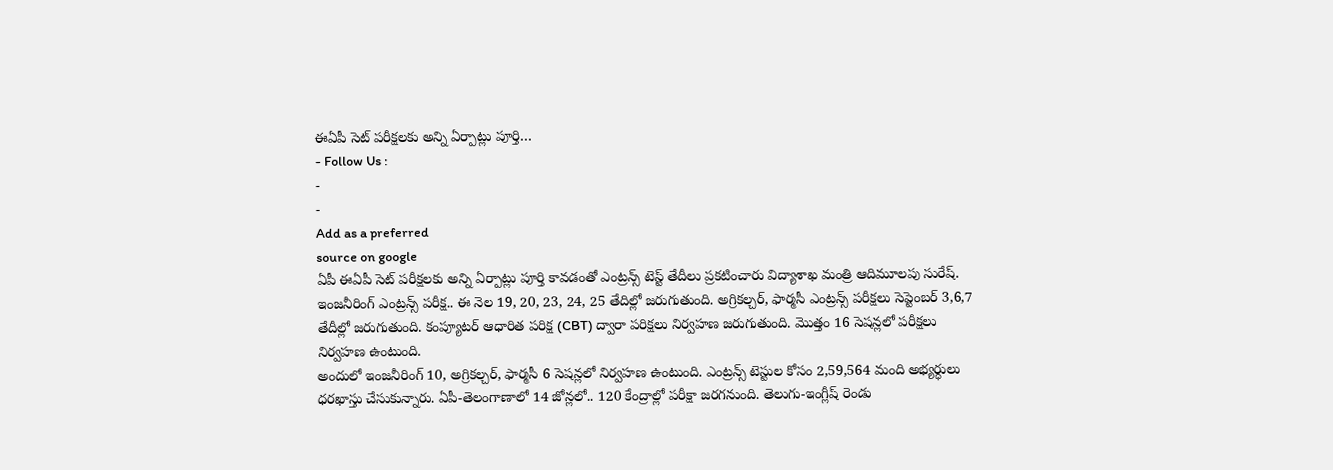ఈఏపీ సెట్ పరీక్షలకు అన్ని ఏర్పాట్లు పూర్తి…
- Follow Us :
-
-
Add as a preferred
source on google
ఏపీ ఈఏపీ సెట్ పరీక్షలకు అన్ని ఏర్పాట్లు పూర్తి కావడంతో ఎంట్రన్స్ టెస్ట్ తేదీలు ప్రకటించారు విద్యాశాఖ మంత్రి ఆదిమూలపు సురేష్. ఇంజనీరింగ్ ఎంట్రన్స్ పరీక్ష.. ఈ నెల 19, 20, 23, 24, 25 తేదిల్లో జరుగుతుంది. అగ్రికల్చర్, ఫార్మసీ ఎంట్రన్స్ పరీక్షలు సెప్టెంబర్ 3,6,7 తేదీల్లో జరుగుతుంది. కంప్యూటర్ ఆధారిత పరిక్ష (CBT) ద్వారా పరిక్షలు నిర్వహణ జరుగుతుంది. మొత్తం 16 సెషన్లలో పరీక్షలు నిర్వహణ ఉంటుంది.
అందులో ఇంజనీరింగ్ 10, అగ్రికల్చర్, ఫార్మసీ 6 సెషన్లలో నిర్వహణ ఉంటుంది. ఎంట్రన్స్ టెస్టుల కోసం 2,59,564 మంది అభ్యర్ధులు ధరఖాస్తు చేసుకున్నారు. ఏపీ-తెలంగాణాలో 14 జోన్లలో.. 120 కేంద్రాల్లో పరీక్షా జరగనుంది. తెలుగు-ఇంగ్లీష్ రెండు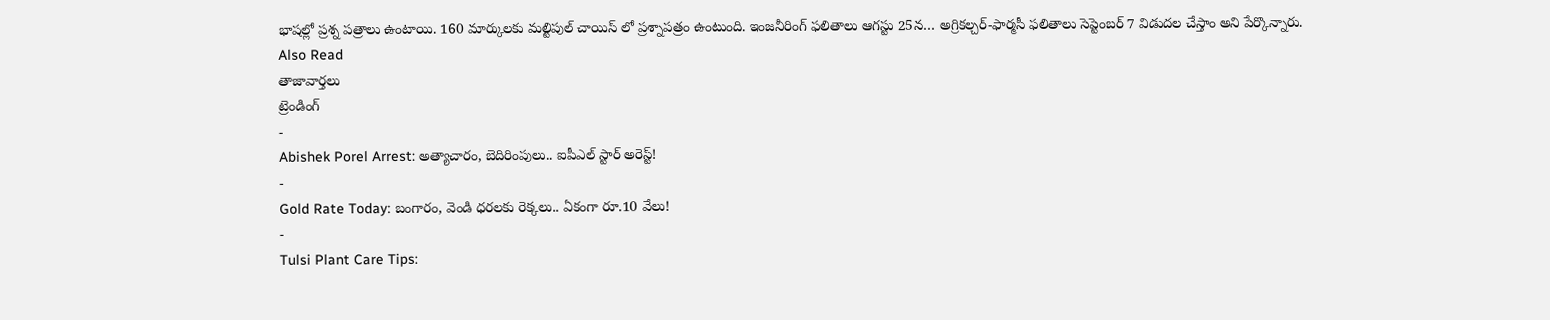భాషల్లో ప్రశ్న పత్రాలు ఉంటాయి. 160 మార్కులకు మల్టిపుల్ చాయిస్ లో ప్రశ్నాపత్రం ఉంటుంది. ఇంజనీరింగ్ ఫలితాలు ఆగస్టు 25న… అగ్రికల్చర్-ఫార్మసీ ఫలితాలు సెప్టెంబర్ 7 విడుదల చేస్తాం అని పేర్కొన్నారు.
Also Read
తాజావార్తలు
ట్రెండింగ్
-
Abishek Porel Arrest: అత్యాచారం, బెదిరింపులు.. ఐపీఎల్ స్టార్ అరెస్ట్!
-
Gold Rate Today: బంగారం, వెండి ధరలకు రెక్కలు.. ఏకంగా రూ.10 వేలు!
-
Tulsi Plant Care Tips: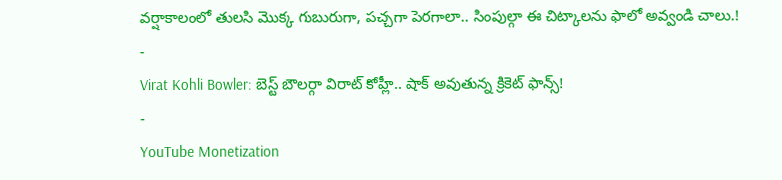వర్షాకాలంలో తులసి మొక్క గుబురుగా, పచ్చగా పెరగాలా.. సింపుల్గా ఈ చిట్కాలను ఫాలో అవ్వండి చాలు.!
-
Virat Kohli Bowler: బెస్ట్ బౌలర్గా విరాట్ కోహ్లీ.. షాక్ అవుతున్న క్రికెట్ ఫాన్స్!
-
YouTube Monetization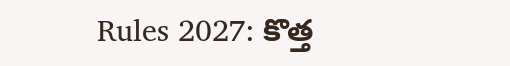Rules 2027: కొత్త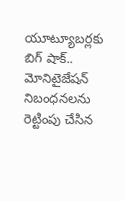యూట్యూబర్లకు బిగ్ షాక్.. మోనిటైజేషన్ నిబంధనలను రెట్టింపు చేసిన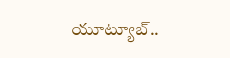యూట్యూబ్..